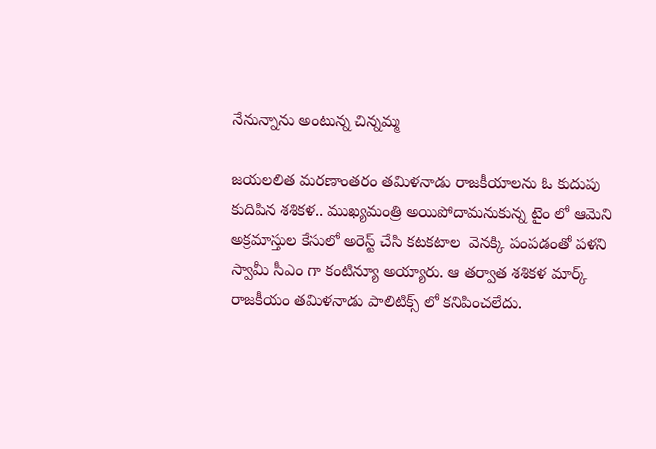నేనున్నాను అంటున్న చిన్నమ్మ

జయలలిత మరణాంతరం తమిళనాడు రాజకీయాలను ఓ కుదుపు కుదిపిన శశికళ.. ముఖ్యమంత్రి అయిపోదామనుకున్న టైం లో ఆమెని అక్రమాస్తుల కేసులో అరెస్ట్ చేసి కటకటాల  వెనక్కి పంపడంతో పళని స్వామీ సీఎం గా కంటిన్యూ అయ్యారు. ఆ తర్వాత శశికళ మార్క్ రాజకీయం తమిళనాడు పాలిటిక్స్ లో కనిపించలేదు.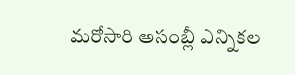మరోసారి అసంబ్లీ ఎన్నికల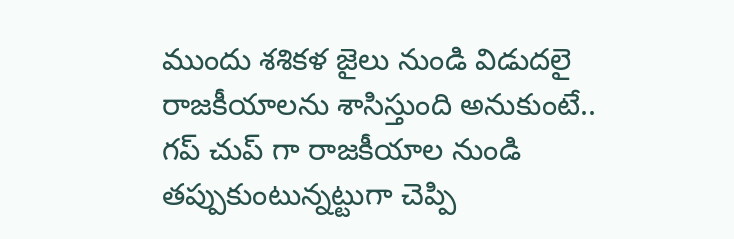ముందు శశికళ జైలు నుండి విడుదలై రాజకీయాలను శాసిస్తుంది అనుకుంటే.. గప్ చుప్ గా రాజకీయాల నుండి తప్పుకుంటున్నట్టుగా చెప్పి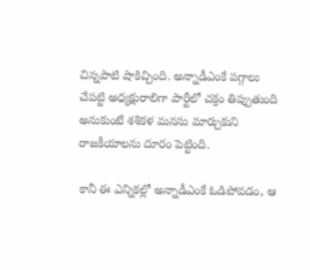చిన్నపాటి షాకిచ్చింది. అన్నాడీఎంకే పగ్గాలు చేపట్టి అధ్యక్షురాలిగా పార్టీలో చక్రం తిప్పుతుంది అనుకుంటే శశికళ మనసు మార్చుకుని రాజకీయాలను దూరం పెట్టింది.

కానీ ఈ ఎన్నికల్లో అన్నాడీఎంకే ఓడిపోవడం, ఆ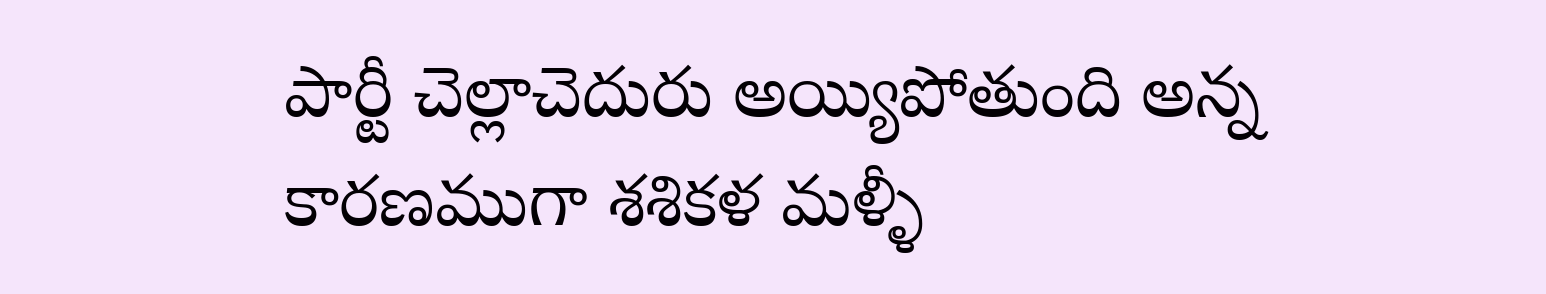పార్టీ చెల్లాచెదురు అయ్యిపోతుంది అన్న కారణముగా శశికళ మళ్ళీ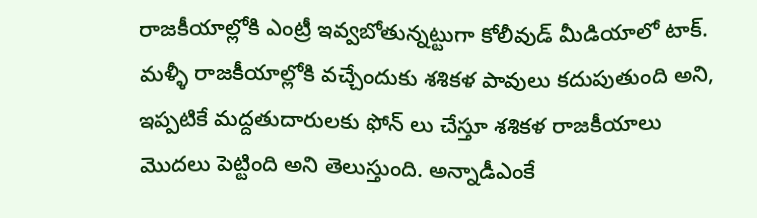రాజకీయాల్లోకి ఎంట్రీ ఇవ్వబోతున్నట్టుగా కోలీవుడ్ మీడియాలో టాక్. మళ్ళీ రాజకీయాల్లోకి వచ్చేందుకు శశికళ పావులు కదుపుతుంది అని, ఇప్పటికే మద్దతుదారులకు ఫోన్ లు చేస్తూ శశికళ రాజకీయాలు మొదలు పెట్టింది అని తెలుస్తుంది. అన్నాడీఎంకే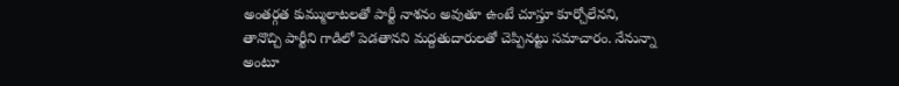అంతర్గత కుమ్ములాటలతో పార్టీ నాశనం అవుతూ ఉంటే చూస్తూ కూర్చోలేనని, తానొచ్చి పార్టీని గాడిలో పెడతానని మద్దతుదారులతో చెప్పినట్టు సమాచారం. నేనున్నా అంటూ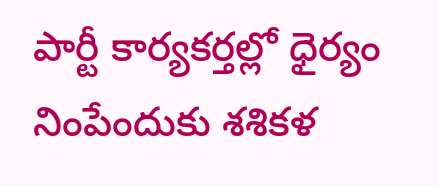పార్టీ కార్యకర్తల్లో ధైర్యం నింపేందుకు శశికళ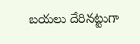బయలు దేరినట్టుగా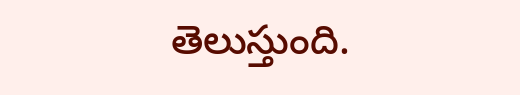తెలుస్తుంది.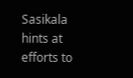Sasikala hints at efforts to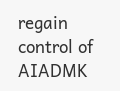regain control of AIADMK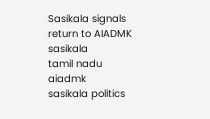Sasikala signals return to AIADMK
sasikala
tamil nadu
aiadmk
sasikala politics